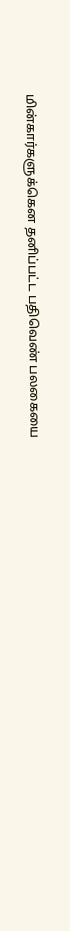மின்கார்களுக்கென தனிப்பட்ட பதிவெண் பலகையை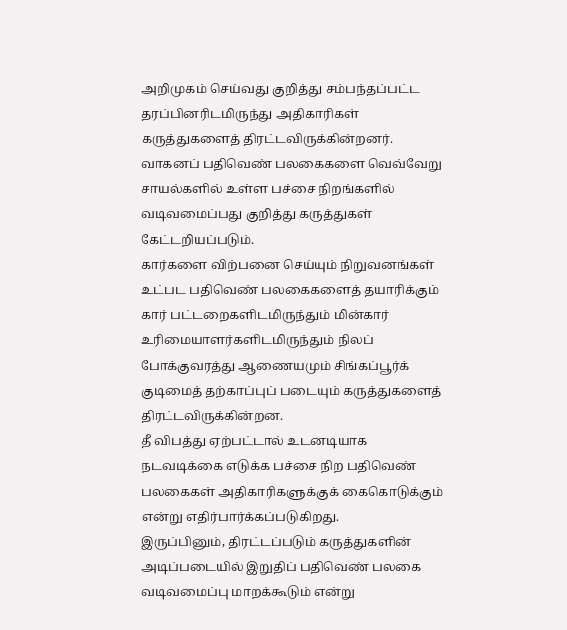அறிமுகம் செய்வது குறித்து சம்பந்தப்பட்ட தரப்பினரிடமிருந்து அதிகாரிகள் கருத்துகளைத் திரட்டவிருக்கின்றனர்.
வாகனப் பதிவெண் பலகைகளை வெவ்வேறு சாயல்களில் உள்ள பச்சை நிறங்களில் வடிவமைப்பது குறித்து கருத்துகள் கேட்டறியப்படும்.
கார்களை விற்பனை செய்யும் நிறுவனங்கள் உட்பட பதிவெண் பலகைகளைத் தயாரிக்கும் கார் பட்டறைகளிடமிருந்தும் மின்கார் உரிமையாளர்களிடமிருந்தும் நிலப் போக்குவரத்து ஆணையமும் சிங்கப்பூர்க் குடிமைத் தற்காப்புப் படையும் கருத்துகளைத் திரட்டவிருக்கின்றன.
தீ விபத்து ஏற்பட்டால் உடனடியாக நடவடிக்கை எடுக்க பச்சை நிற பதிவெண் பலகைகள் அதிகாரிகளுக்குக் கைகொடுக்கும் என்று எதிர்பார்க்கப்படுகிறது.
இருப்பினும், திரட்டப்படும் கருத்துகளின் அடிப்படையில் இறுதிப் பதிவெண் பலகை வடிவமைப்பு மாறக்கூடும் என்று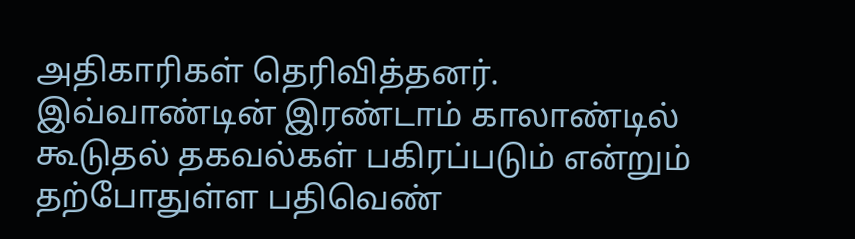அதிகாரிகள் தெரிவித்தனர்.
இவ்வாண்டின் இரண்டாம் காலாண்டில் கூடுதல் தகவல்கள் பகிரப்படும் என்றும் தற்போதுள்ள பதிவெண்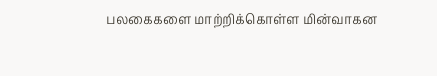பலகைகளை மாற்றிக்கொள்ள மின்வாகன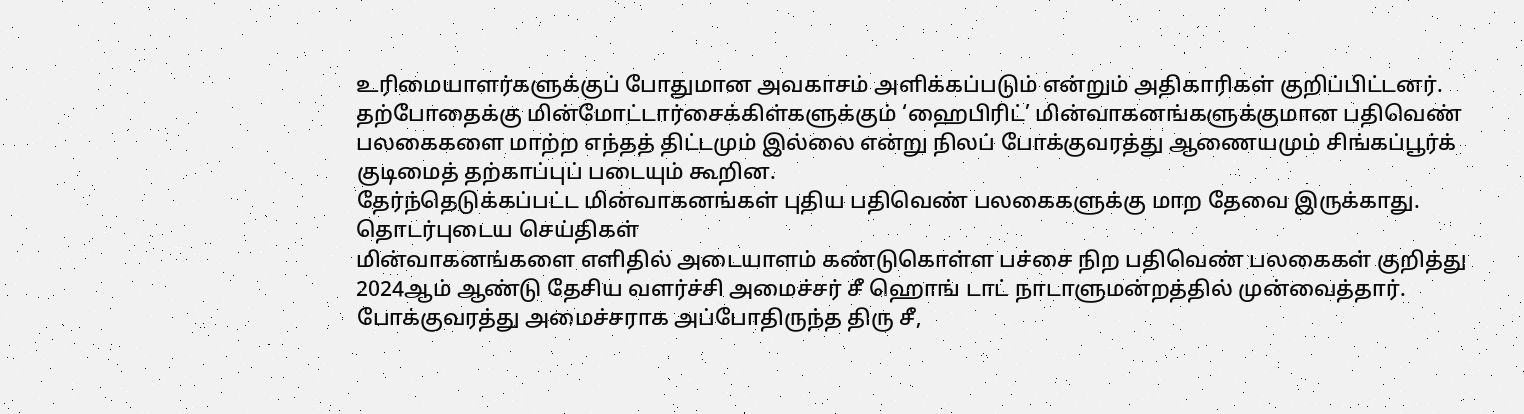உரிமையாளர்களுக்குப் போதுமான அவகாசம் அளிக்கப்படும் என்றும் அதிகாரிகள் குறிப்பிட்டனர்.
தற்போதைக்கு மின்மோட்டார்சைக்கிள்களுக்கும் ‘ஹைபிரிட்’ மின்வாகனங்களுக்குமான பதிவெண் பலகைகளை மாற்ற எந்தத் திட்டமும் இல்லை என்று நிலப் போக்குவரத்து ஆணையமும் சிங்கப்பூர்க் குடிமைத் தற்காப்புப் படையும் கூறின.
தேர்ந்தெடுக்கப்பட்ட மின்வாகனங்கள் புதிய பதிவெண் பலகைகளுக்கு மாற தேவை இருக்காது.
தொடர்புடைய செய்திகள்
மின்வாகனங்களை எளிதில் அடையாளம் கண்டுகொள்ள பச்சை நிற பதிவெண் பலகைகள் குறித்து 2024ஆம் ஆண்டு தேசிய வளர்ச்சி அமைச்சர் சீ ஹொங் டாட் நாடாளுமன்றத்தில் முன்வைத்தார்.
போக்குவரத்து அமைச்சராக அப்போதிருந்த திரு சீ,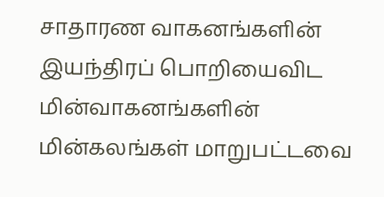சாதாரண வாகனங்களின் இயந்திரப் பொறியைவிட மின்வாகனங்களின் மின்கலங்கள் மாறுபட்டவை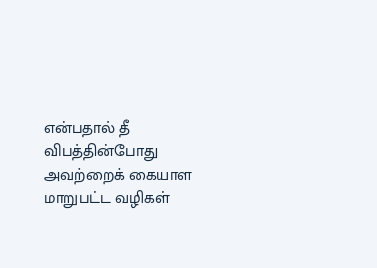என்பதால் தீ விபத்தின்போது அவற்றைக் கையாள மாறுபட்ட வழிகள்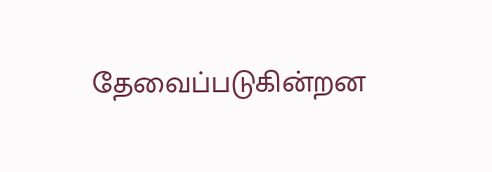தேவைப்படுகின்றன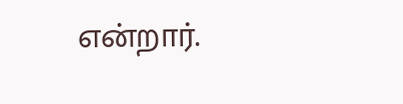என்றார்.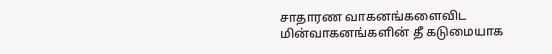சாதாரண வாகனங்களைவிட மின்வாகனங்களின் தீ கடுமையாக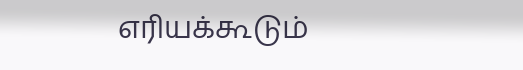எரியக்கூடும்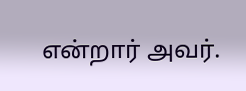என்றார் அவர்.